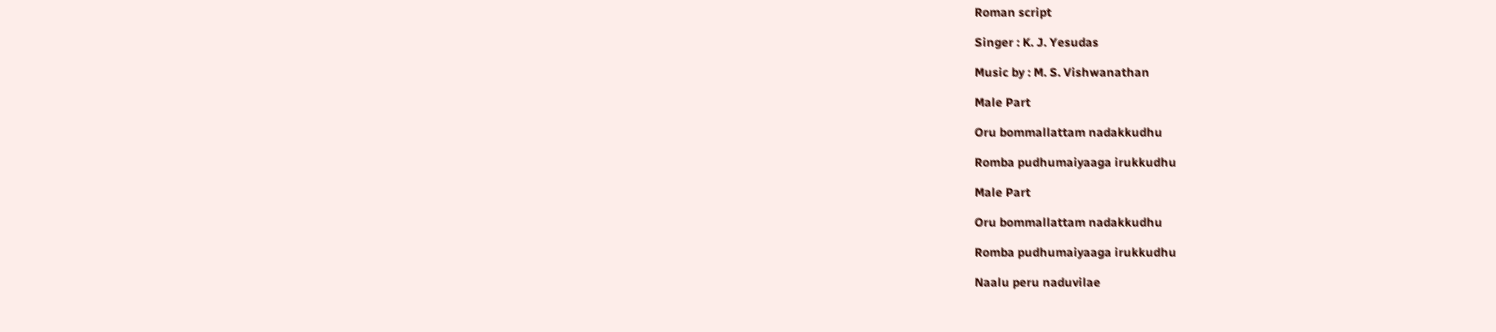Roman script

Singer : K. J. Yesudas

Music by : M. S. Vishwanathan

Male Part

Oru bommallattam nadakkudhu

Romba pudhumaiyaaga irukkudhu

Male Part

Oru bommallattam nadakkudhu

Romba pudhumaiyaaga irukkudhu

Naalu peru naduvilae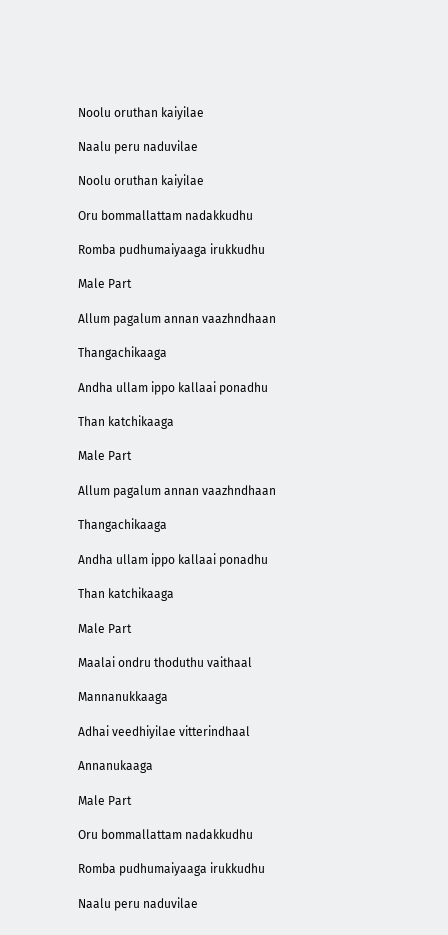Noolu oruthan kaiyilae

Naalu peru naduvilae

Noolu oruthan kaiyilae

Oru bommallattam nadakkudhu

Romba pudhumaiyaaga irukkudhu

Male Part

Allum pagalum annan vaazhndhaan

Thangachikaaga

Andha ullam ippo kallaai ponadhu

Than katchikaaga

Male Part

Allum pagalum annan vaazhndhaan

Thangachikaaga

Andha ullam ippo kallaai ponadhu

Than katchikaaga

Male Part

Maalai ondru thoduthu vaithaal

Mannanukkaaga

Adhai veedhiyilae vitterindhaal

Annanukaaga

Male Part

Oru bommallattam nadakkudhu

Romba pudhumaiyaaga irukkudhu

Naalu peru naduvilae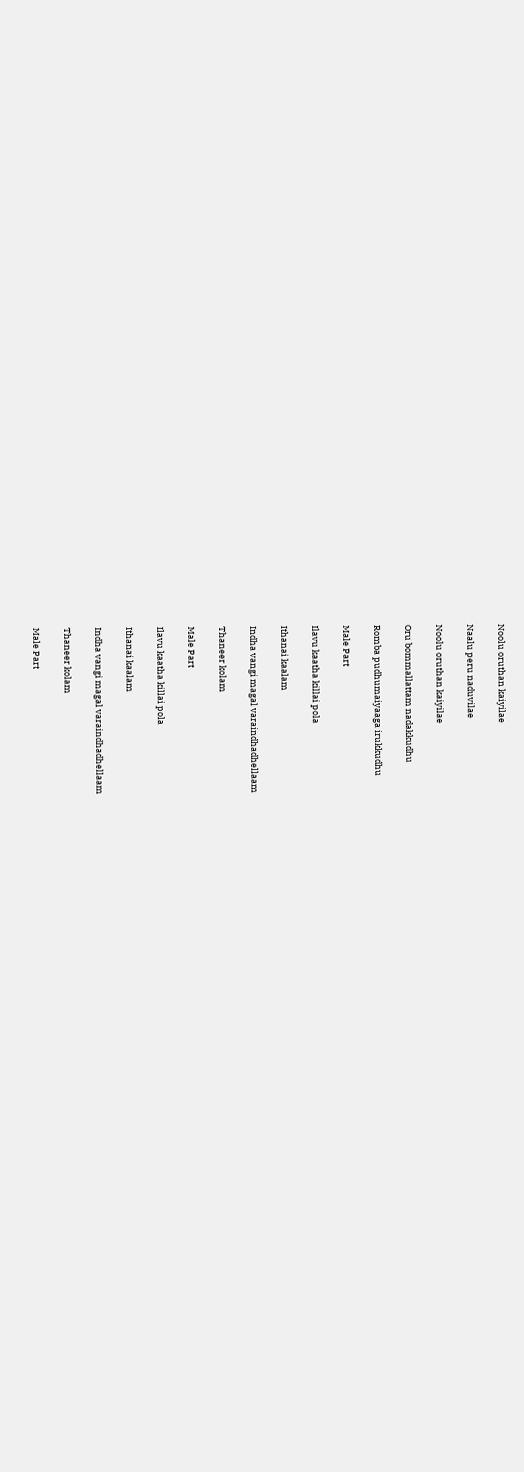Noolu oruthan kaiyilae

Naalu peru naduvilae

Noolu oruthan kaiyilae

Oru bommallattam nadakkudhu

Romba pudhumaiyaaga irukkudhu

Male Part

Ilavu kaatha killai pola

Ithanai kaalam

Indha vangi magal varaindhadhellaam

Thaneer kolam

Male Part

Ilavu kaatha killai pola

Ithanai kaalam

Indha vangi magal varaindhadhellaam

Thaneer kolam

Male Part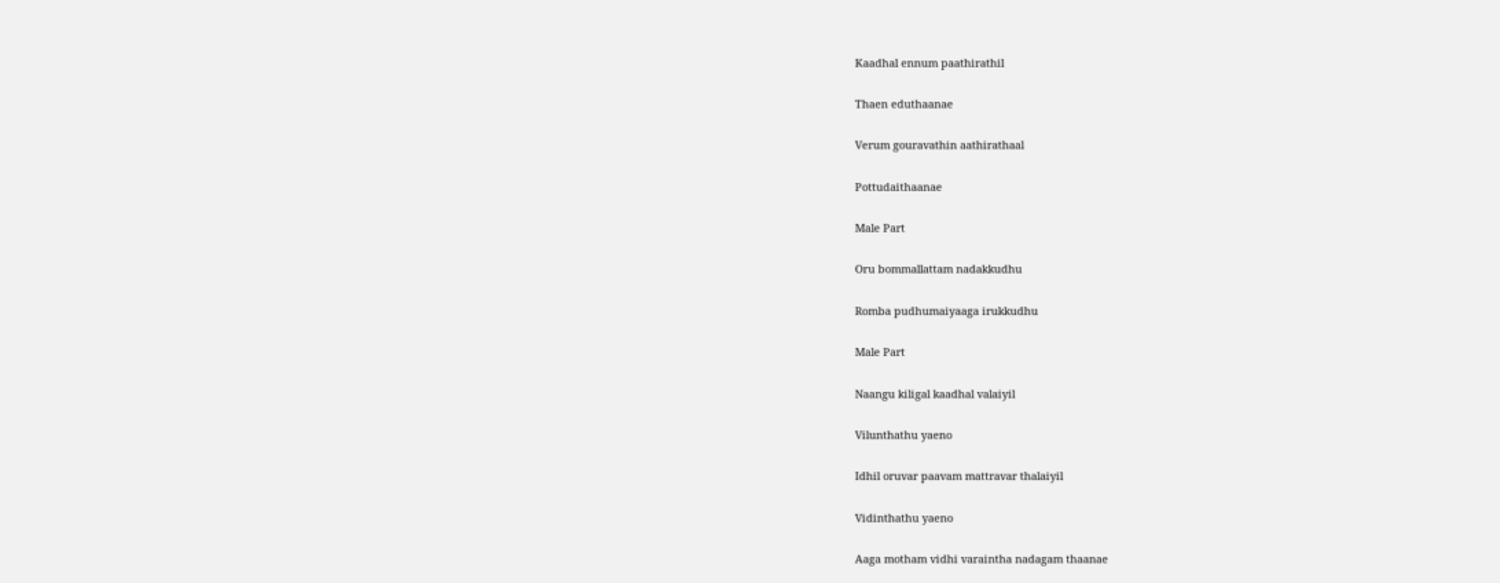Kaadhal ennum paathirathil

Thaen eduthaanae

Verum gouravathin aathirathaal

Pottudaithaanae

Male Part

Oru bommallattam nadakkudhu

Romba pudhumaiyaaga irukkudhu

Male Part

Naangu kiligal kaadhal valaiyil

Vilunthathu yaeno

Idhil oruvar paavam mattravar thalaiyil

Vidinthathu yaeno

Aaga motham vidhi varaintha nadagam thaanae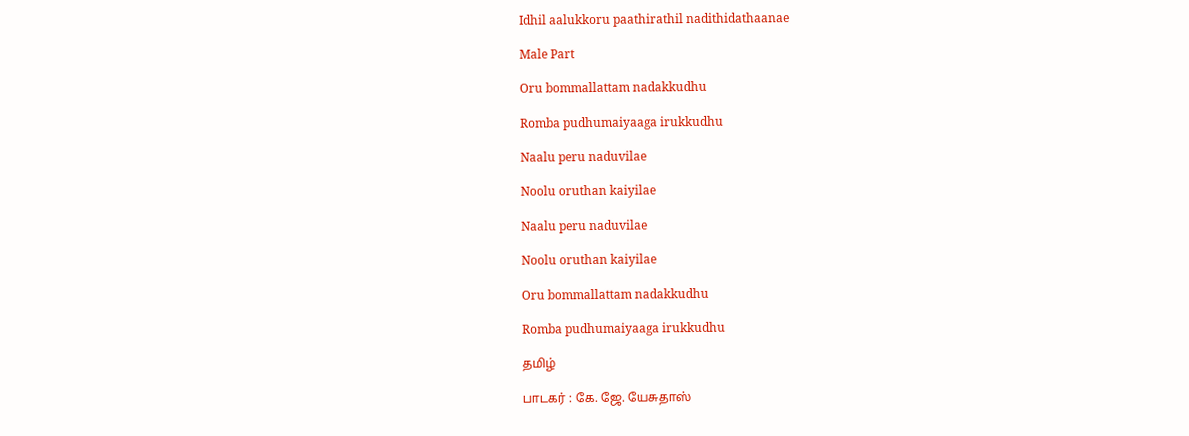Idhil aalukkoru paathirathil nadithidathaanae

Male Part

Oru bommallattam nadakkudhu

Romba pudhumaiyaaga irukkudhu

Naalu peru naduvilae

Noolu oruthan kaiyilae

Naalu peru naduvilae

Noolu oruthan kaiyilae

Oru bommallattam nadakkudhu

Romba pudhumaiyaaga irukkudhu

தமிழ்

பாடகர் : கே. ஜே. யேசுதாஸ்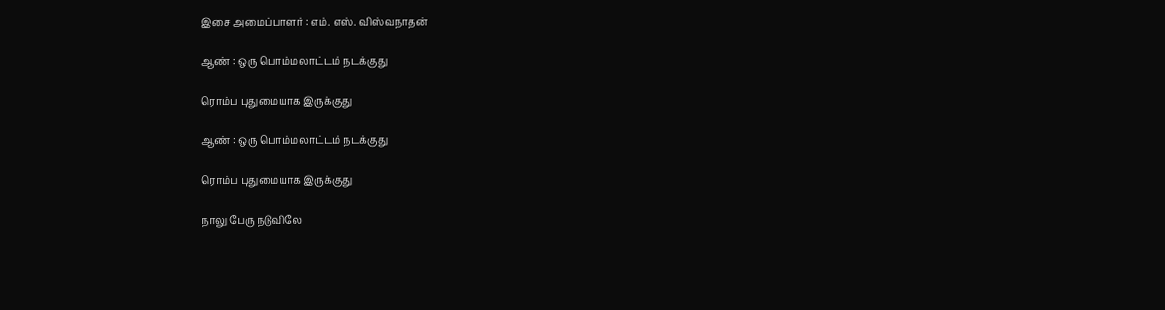இசை அமைப்பாளர் : எம். எஸ். விஸ்வநாதன்

ஆண் : ஒரு பொம்மலாட்டம் நடக்குது

ரொம்ப புதுமையாக இருக்குது

ஆண் : ஒரு பொம்மலாட்டம் நடக்குது

ரொம்ப புதுமையாக இருக்குது

நாலு பேரு நடுவிலே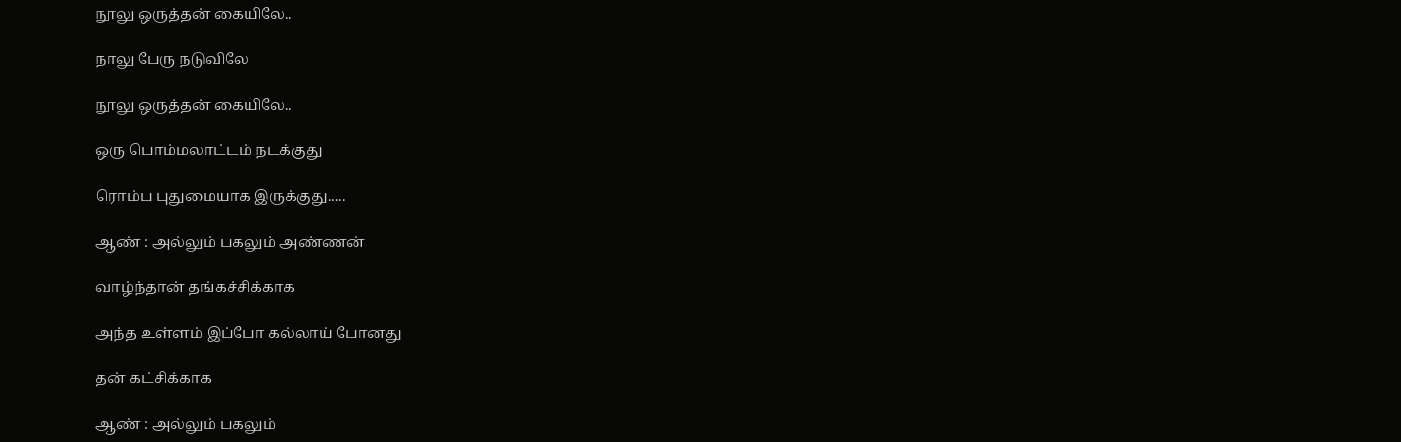நூலு ஒருத்தன் கையிலே..

நாலு பேரு நடுவிலே

நூலு ஒருத்தன் கையிலே..

ஒரு பொம்மலாட்டம் நடக்குது

ரொம்ப புதுமையாக இருக்குது.....

ஆண் : அல்லும் பகலும் அண்ணன்

வாழ்ந்தான் தங்கச்சிக்காக

அந்த உள்ளம் இப்போ கல்லாய் போனது

தன் கட்சிக்காக

ஆண் : அல்லும் பகலும்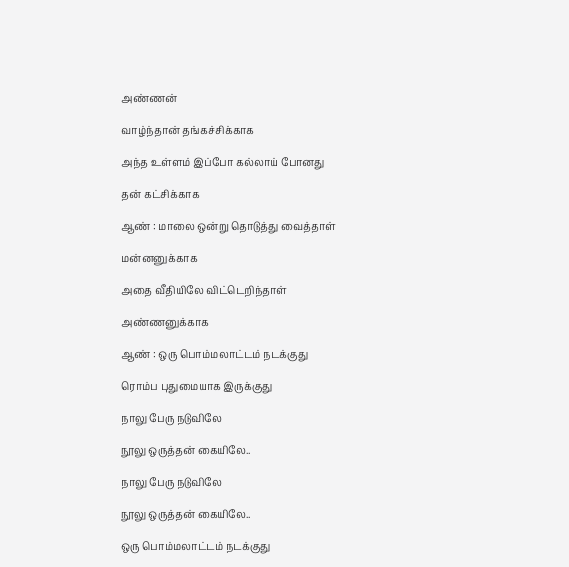அண்ணன்

வாழ்ந்தான் தங்கச்சிக்காக

அந்த உள்ளம் இப்போ கல்லாய் போனது

தன் கட்சிக்காக

ஆண் : மாலை ஒன்று தொடுத்து வைத்தாள்

மன்னனுக்காக

அதை வீதியிலே விட்டெறிந்தாள்

அண்ணனுக்காக

ஆண் : ஒரு பொம்மலாட்டம் நடக்குது

ரொம்ப புதுமையாக இருக்குது

நாலு பேரு நடுவிலே

நூலு ஒருத்தன் கையிலே..

நாலு பேரு நடுவிலே

நூலு ஒருத்தன் கையிலே..

ஒரு பொம்மலாட்டம் நடக்குது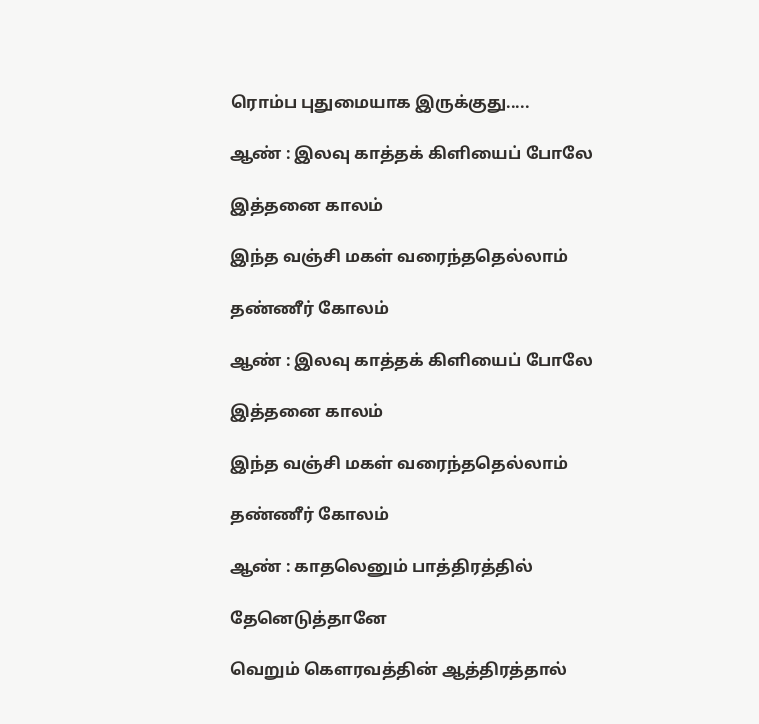ரொம்ப புதுமையாக இருக்குது.....

ஆண் : இலவு காத்தக் கிளியைப் போலே

இத்தனை காலம்

இந்த வஞ்சி மகள் வரைந்ததெல்லாம்

தண்ணீர் கோலம்

ஆண் : இலவு காத்தக் கிளியைப் போலே

இத்தனை காலம்

இந்த வஞ்சி மகள் வரைந்ததெல்லாம்

தண்ணீர் கோலம்

ஆண் : காதலெனும் பாத்திரத்தில்

தேனெடுத்தானே

வெறும் கௌரவத்தின் ஆத்திரத்தால்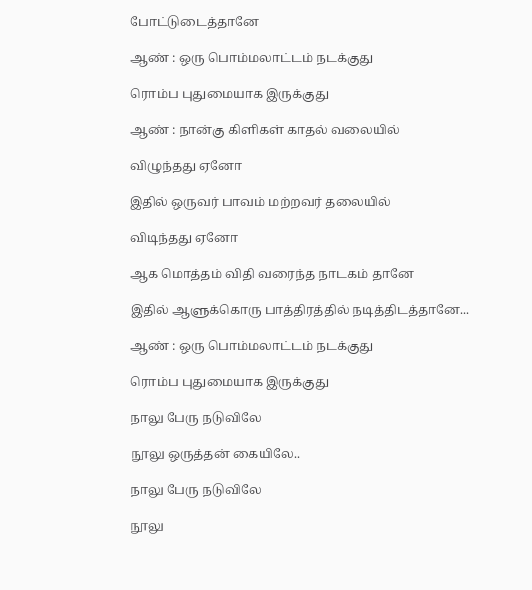போட்டுடைத்தானே

ஆண் : ஒரு பொம்மலாட்டம் நடக்குது

ரொம்ப புதுமையாக இருக்குது

ஆண் : நான்கு கிளிகள் காதல் வலையில்

விழுந்தது ஏனோ

இதில் ஒருவர் பாவம் மற்றவர் தலையில்

விடிந்தது ஏனோ

ஆக மொத்தம் விதி வரைந்த நாடகம் தானே

இதில் ஆளுக்கொரு பாத்திரத்தில் நடித்திடத்தானே...

ஆண் : ஒரு பொம்மலாட்டம் நடக்குது

ரொம்ப புதுமையாக இருக்குது

நாலு பேரு நடுவிலே

நூலு ஒருத்தன் கையிலே..

நாலு பேரு நடுவிலே

நூலு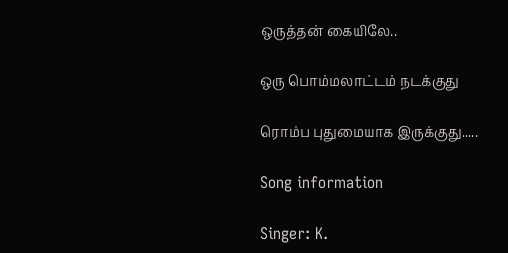ஒருத்தன் கையிலே..

ஒரு பொம்மலாட்டம் நடக்குது

ரொம்ப புதுமையாக இருக்குது.....

Song information

Singer: K.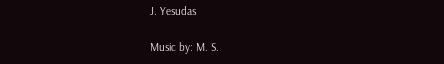J. Yesudas

Music by: M. S.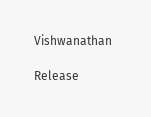Vishwanathan

Release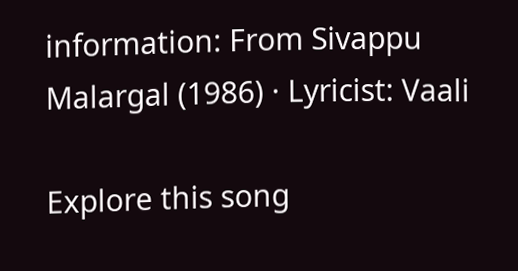information: From Sivappu Malargal (1986) · Lyricist: Vaali

Explore this song